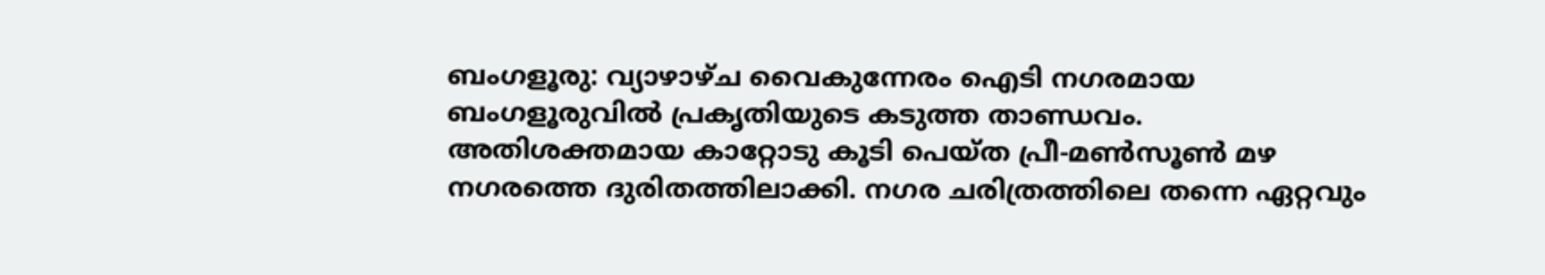ബംഗളൂരു: വ്യാഴാഴ്ച വൈകുന്നേരം ഐടി നഗരമായ ബംഗളൂരുവിൽ പ്രകൃതിയുടെ കടുത്ത താണ്ഡവം. അതിശക്തമായ കാറ്റോടു കൂടി പെയ്ത പ്രീ-മൺസൂൺ മഴ നഗരത്തെ ദുരിതത്തിലാക്കി. നഗര ചരിത്രത്തിലെ തന്നെ ഏറ്റവും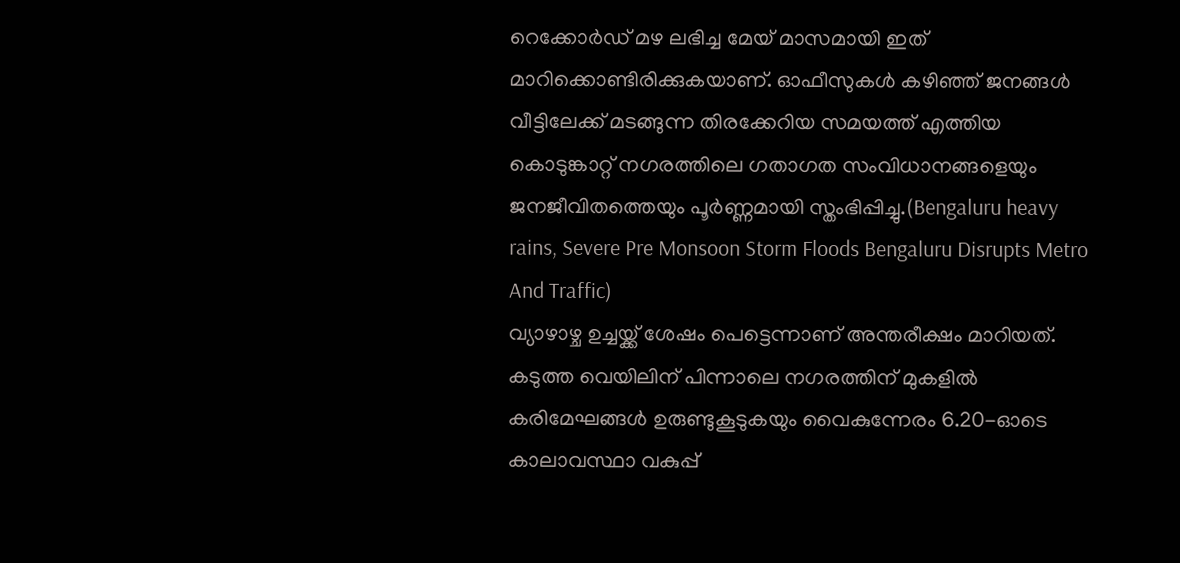റെക്കോർഡ് മഴ ലഭിച്ച മേയ് മാസമായി ഇത് മാറിക്കൊണ്ടിരിക്കുകയാണ്. ഓഫീസുകൾ കഴിഞ്ഞ് ജനങ്ങൾ വീട്ടിലേക്ക് മടങ്ങുന്ന തിരക്കേറിയ സമയത്ത് എത്തിയ കൊടുങ്കാറ്റ് നഗരത്തിലെ ഗതാഗത സംവിധാനങ്ങളെയും ജനജീവിതത്തെയും പൂർണ്ണമായി സ്തംഭിപ്പിച്ചു.(Bengaluru heavy rains, Severe Pre Monsoon Storm Floods Bengaluru Disrupts Metro And Traffic)
വ്യാഴാഴ്ച ഉച്ചയ്ക്ക് ശേഷം പെട്ടെന്നാണ് അന്തരീക്ഷം മാറിയത്. കടുത്ത വെയിലിന് പിന്നാലെ നഗരത്തിന് മുകളിൽ കരിമേഘങ്ങൾ ഉരുണ്ടുകൂടുകയും വൈകുന്നേരം 6.20-ഓടെ കാലാവസ്ഥാ വകുപ്പ്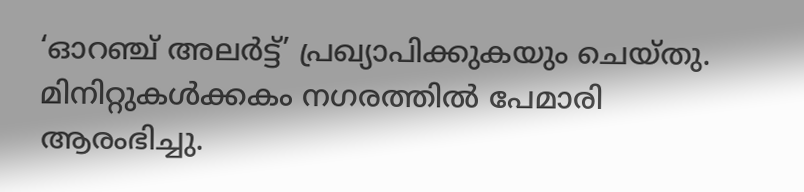‘ഓറഞ്ച് അലർട്ട്’ പ്രഖ്യാപിക്കുകയും ചെയ്തു. മിനിറ്റുകൾക്കകം നഗരത്തിൽ പേമാരി ആരംഭിച്ചു.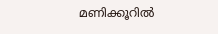മണിക്കൂറിൽ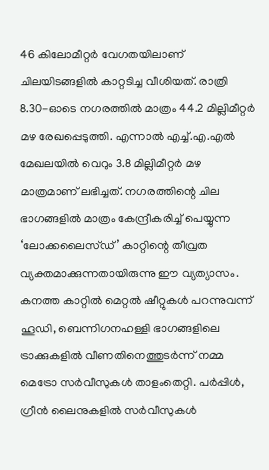46 കിലോമീറ്റർ വേഗതയിലാണ് ചിലയിടങ്ങളിൽ കാറ്റടിച്ച വീശിയത്. രാത്രി 8.30-ഓടെ നഗരത്തിൽ മാത്രം 44.2 മില്ലിമീറ്റർ മഴ രേഖപ്പെടുത്തി. എന്നാൽ എച്ച്.എ.എൽ മേഖലയിൽ വെറും 3.8 മില്ലിമീറ്റർ മഴ മാത്രമാണ് ലഭിച്ചത്. നഗരത്തിന്റെ ചില ഭാഗങ്ങളിൽ മാത്രം കേന്ദ്രീകരിച്ച് പെയ്യുന്ന ‘ലോക്കലൈസ്ഡ്’ കാറ്റിന്റെ തീവ്രത വ്യക്തമാക്കുന്നതായിരുന്നു ഈ വ്യത്യാസം.
കനത്ത കാറ്റിൽ മെറ്റൽ ഷീറ്റുകൾ പറന്നുവന്ന് ഹൂഡി, ബെന്നിഗനഹള്ളി ഭാഗങ്ങളിലെ ട്രാക്കുകളിൽ വീണതിനെത്തുടർന്ന് നമ്മ മെട്രോ സർവീസുകൾ താളംതെറ്റി. പർപ്പിൾ, ഗ്രീൻ ലൈനുകളിൽ സർവീസുകൾ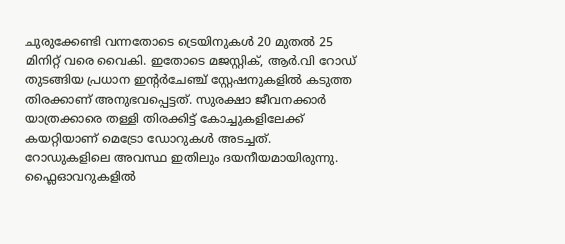ചുരുക്കേണ്ടി വന്നതോടെ ട്രെയിനുകൾ 20 മുതൽ 25 മിനിറ്റ് വരെ വൈകി. ഇതോടെ മജസ്റ്റിക്, ആർ.വി റോഡ് തുടങ്ങിയ പ്രധാന ഇന്റർചേഞ്ച് സ്റ്റേഷനുകളിൽ കടുത്ത തിരക്കാണ് അനുഭവപ്പെട്ടത്. സുരക്ഷാ ജീവനക്കാർ യാത്രക്കാരെ തള്ളി തിരക്കിട്ട് കോച്ചുകളിലേക്ക് കയറ്റിയാണ് മെട്രോ ഡോറുകൾ അടച്ചത്.
റോഡുകളിലെ അവസ്ഥ ഇതിലും ദയനീയമായിരുന്നു. ഫ്ലൈഓവറുകളിൽ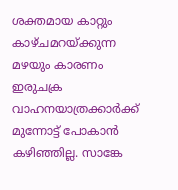ശക്തമായ കാറ്റും കാഴ്ചമറയ്ക്കുന്ന മഴയും കാരണം ഇരുചക്ര വാഹനയാത്രക്കാർക്ക് മുന്നോട്ട് പോകാൻ കഴിഞ്ഞില്ല. സാങ്കേ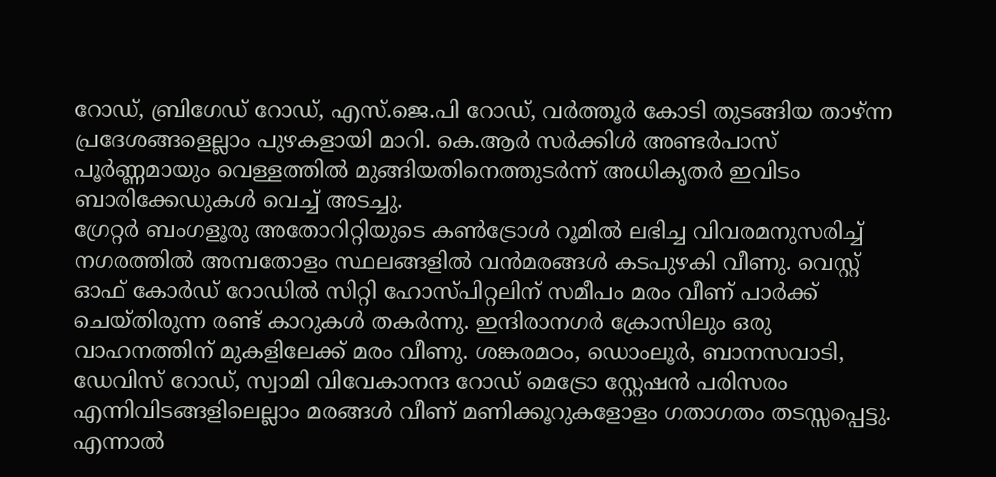റോഡ്, ബ്രിഗേഡ് റോഡ്, എസ്.ജെ.പി റോഡ്, വർത്തൂർ കോടി തുടങ്ങിയ താഴ്ന്ന പ്രദേശങ്ങളെല്ലാം പുഴകളായി മാറി. കെ.ആർ സർക്കിൾ അണ്ടർപാസ് പൂർണ്ണമായും വെള്ളത്തിൽ മുങ്ങിയതിനെത്തുടർന്ന് അധികൃതർ ഇവിടം ബാരിക്കേഡുകൾ വെച്ച് അടച്ചു.
ഗ്രേറ്റർ ബംഗളൂരു അതോറിറ്റിയുടെ കൺട്രോൾ റൂമിൽ ലഭിച്ച വിവരമനുസരിച്ച് നഗരത്തിൽ അമ്പതോളം സ്ഥലങ്ങളിൽ വൻമരങ്ങൾ കടപുഴകി വീണു. വെസ്റ്റ് ഓഫ് കോർഡ് റോഡിൽ സിറ്റി ഹോസ്പിറ്റലിന് സമീപം മരം വീണ് പാർക്ക് ചെയ്തിരുന്ന രണ്ട് കാറുകൾ തകർന്നു. ഇന്ദിരാനഗർ ക്രോസിലും ഒരു വാഹനത്തിന് മുകളിലേക്ക് മരം വീണു. ശങ്കരമഠം, ഡൊംലൂർ, ബാനസവാടി, ഡേവിസ് റോഡ്, സ്വാമി വിവേകാനന്ദ റോഡ് മെട്രോ സ്റ്റേഷൻ പരിസരം എന്നിവിടങ്ങളിലെല്ലാം മരങ്ങൾ വീണ് മണിക്കൂറുകളോളം ഗതാഗതം തടസ്സപ്പെട്ടു. എന്നാൽ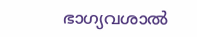ഭാഗ്യവശാൽ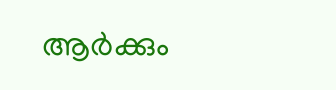ആർക്കും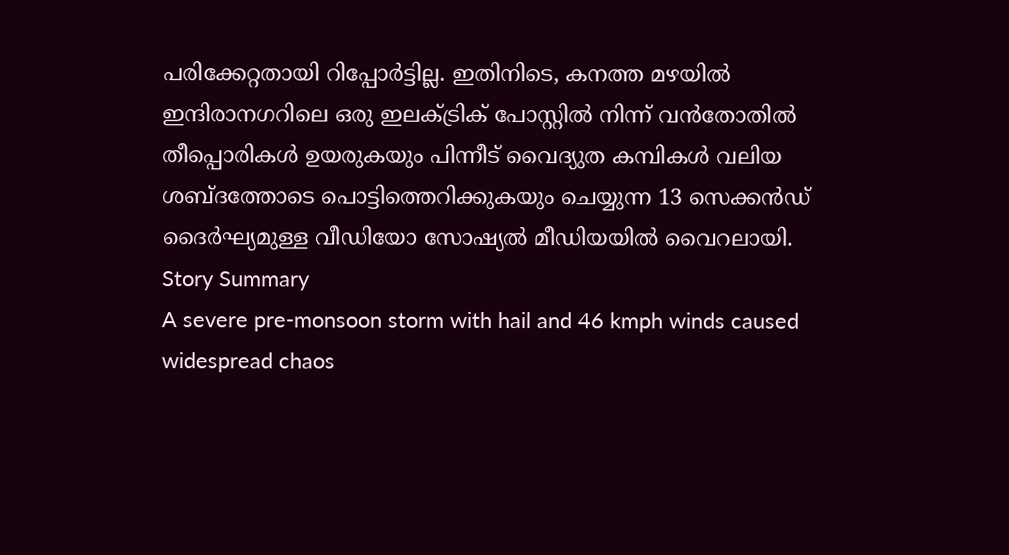പരിക്കേറ്റതായി റിപ്പോർട്ടില്ല. ഇതിനിടെ, കനത്ത മഴയിൽ ഇന്ദിരാനഗറിലെ ഒരു ഇലക്ട്രിക് പോസ്റ്റിൽ നിന്ന് വൻതോതിൽ തീപ്പൊരികൾ ഉയരുകയും പിന്നീട് വൈദ്യുത കമ്പികൾ വലിയ ശബ്ദത്തോടെ പൊട്ടിത്തെറിക്കുകയും ചെയ്യുന്ന 13 സെക്കൻഡ് ദൈർഘ്യമുള്ള വീഡിയോ സോഷ്യൽ മീഡിയയിൽ വൈറലായി.
Story Summary
A severe pre-monsoon storm with hail and 46 kmph winds caused widespread chaos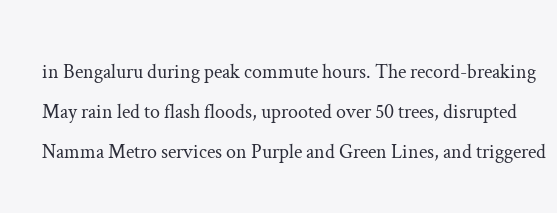in Bengaluru during peak commute hours. The record-breaking May rain led to flash floods, uprooted over 50 trees, disrupted Namma Metro services on Purple and Green Lines, and triggered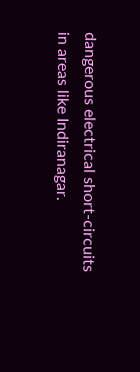dangerous electrical short-circuits in areas like Indiranagar.